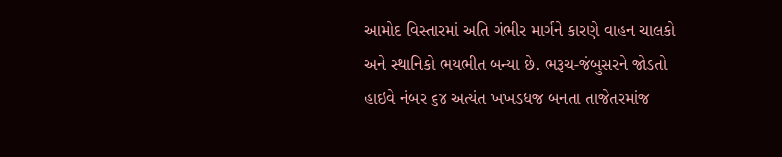આમોદ વિસ્તારમાં અતિ ગંભીર માર્ગને કારણે વાહન ચાલકો અને સ્થાનિકો ભયભીત બન્યા છે. ભરૂચ-જંબુસરને જોડતો હાઇવે નંબર ૬૪ અત્યંત ખખડધજ બનતા તાજેતરમાંજ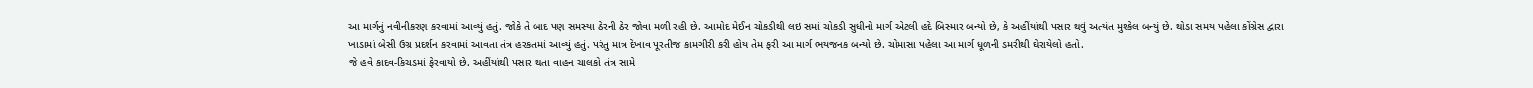આ માર્ગનું નવીનીકરણ કરવામાં આવ્યું હતું. જોકે તે બાદ પણ સમસ્યા ઠેરની ઠેર જોવા મળી રહી છે. આમોદ મેઈન ચોકડીથી લઇ સમાં ચોકડી સુધીનો માર્ગ એટલી હદે બિસ્માર બન્યો છે, કે અહીંયાંથી પસાર થવું અત્યંત મુશ્કેલ બન્યું છે. થોડા સમય પહેલા કોંગ્રેસ દ્વારા ખાડામાં બેસી ઉગ્ર પ્રદર્શન કરવામાં આવતા તંત્ર હરકતમાં આવ્યું હતું. પરંતુ માત્ર દેખાવ પૂરતીજ કામગીરી કરી હોય તેમ ફરી આ માર્ગ ભયજનક બન્યો છે. ચોમાસા પહેલા આ માર્ગ ધૂળની ડમરીથી ઘેરાયેલો હતો.
જે હવે કાદવ-કિચડમાં ફેરવાયો છે. અહીંયાંથી પસાર થતા વાહન ચાલકો તંત્ર સામે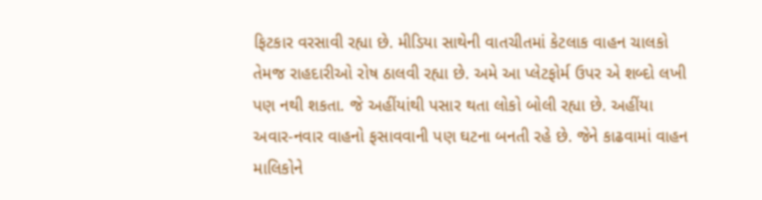ફિટકાર વરસાવી રહ્યા છે. મીડિયા સાથેની વાતચીતમાં કેટલાક વાહન ચાલકો તેમજ રાહદારીઓ રોષ ઠાલવી રહ્યા છે. અમે આ પ્લેટફોર્મ ઉપર એ શબ્દો લખી પણ નથી શકતા. જે અહીંયાંથી પસાર થતા લોકો બોલી રહ્યા છે. અહીંયા અવાર-નવાર વાહનો ફસાવવાની પણ ઘટના બનતી રહે છે. જેને કાઢવામાં વાહન માલિકોને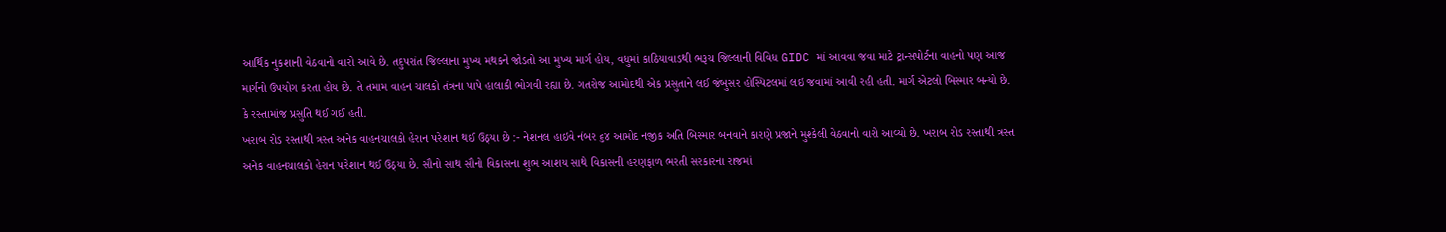આર્થિક નુકશાની વેઠવાનો વારો આવે છે. તદુપરાંત જિલ્લાના મુખ્ય મથકને જોડતો આ મુખ્ય માર્ગ હોય, વધુમાં કાઠિયાવાડથી ભરૂચ જિલ્લાની વિવિધ GIDC માં આવવા જવા માટે ટ્રાન્સપોર્ટના વાહનો પણ આજ માર્ગનો ઉપયોગ કરતા હોય છે. તે તમામ વાહન ચાલકો તંત્રના પાપે હાલાકી ભોગવી રહ્યા છે. ગતરોજ આમોદથી એક પ્રસુતાને લઈ જંબુસર હોસ્પિટલમાં લઇ જવામાં આવી રહી હતી. માર્ગ એટલો બિસ્માર બન્યો છે. કે રસ્તામાંજ પ્રસુતિ થઈ ગઈ હતી.
ખરાબ રોડ રસ્તાથી ત્રસ્ત અનેક વાહનચાલકો હેરાન પરેશાન થઈ ઉઠ્યા છે :- નેશનલ હાઇવે નંબર ૬૪ આમોદ નજીક અતિ બિસ્માર બનવાને કારણે પ્રજાને મુશ્કેલી વેઠવાનો વારો આવ્યો છે. ખરાબ રોડ રસ્તાથી ત્રસ્ત અનેક વાહનચાલકો હેરાન પરેશાન થઈ ઉઠ્યા છે. સૌનો સાથ સૌનો વિકાસના શુભ આશય સાથે વિકાસની હરણફાળ ભરતી સરકારના રાજમાં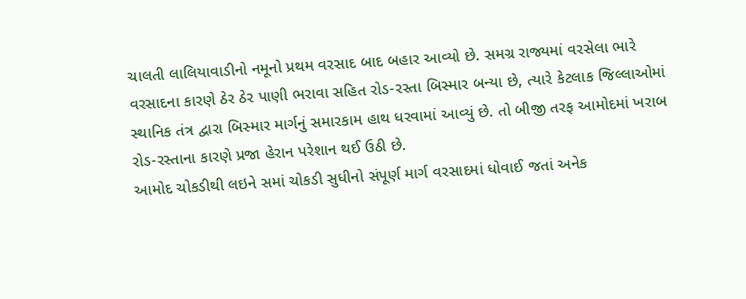ચાલતી લાલિયાવાડીનો નમૂનો પ્રથમ વરસાદ બાદ બહાર આવ્યો છે. સમગ્ર રાજ્યમાં વરસેલા ભારે વરસાદના કારણે ઠેર ઠેર પાણી ભરાવા સહિત રોડ-રસ્તા બિસ્માર બન્યા છે, ત્યારે કેટલાક જિલ્લાઓમાં સ્થાનિક તંત્ર દ્વારા બિસ્માર માર્ગનું સમારકામ હાથ ધરવામાં આવ્યું છે. તો બીજી તરફ આમોદમાં ખરાબ રોડ-રસ્તાના કારણે પ્રજા હેરાન પરેશાન થઈ ઉઠી છે.
આમોદ ચોકડીથી લઇને સમાં ચોકડી સુધીનો સંપૂર્ણ માર્ગ વરસાદમાં ધોવાઈ જતાં અનેક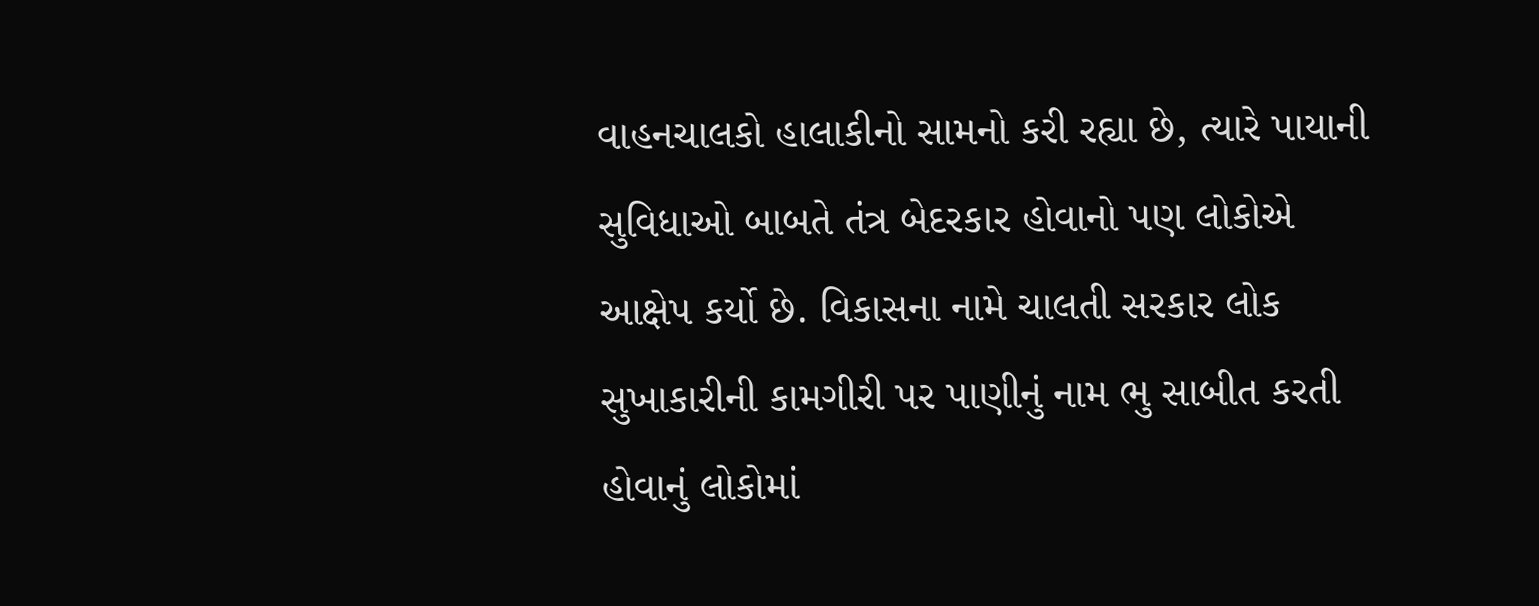વાહનચાલકો હાલાકીનો સામનો કરી રહ્યા છે, ત્યારે પાયાની સુવિધાઓ બાબતે તંત્ર બેદરકાર હોવાનો પણ લોકોએ આક્ષેપ કર્યો છે. વિકાસના નામે ચાલતી સરકાર લોક સુખાકારીની કામગીરી પર પાણીનું નામ ભુ સાબીત કરતી હોવાનું લોકોમાં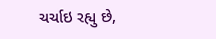ચર્ચાઇ રહ્યુ છે,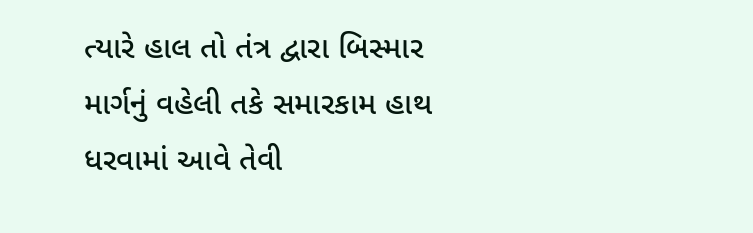ત્યારે હાલ તો તંત્ર દ્વારા બિસ્માર માર્ગનું વહેલી તકે સમારકામ હાથ ધરવામાં આવે તેવી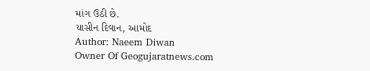માંગ ઉઠી છે.
યાસીન દિવાન, આમોદ
Author: Naeem Diwan
Owner Of Geogujaratnews.com